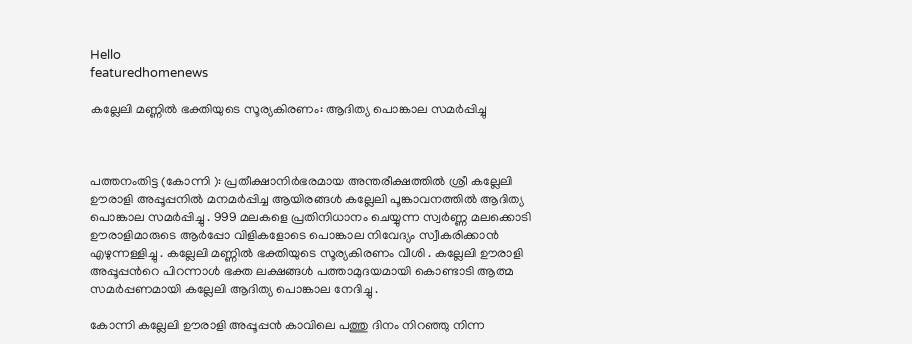Hello
featuredhomenews

കല്ലേലി മണ്ണില്‍ ഭക്തിയുടെ സൂര്യകിരണം: ആദിത്യ പൊങ്കാല സമര്‍പ്പിച്ചു



പത്തനംതിട്ട (കോന്നി ): പ്രതീക്ഷാനിർഭരമായ അന്തരീക്ഷത്തില്‍ ശ്രീ കല്ലേലി ഊരാളി അപ്പൂപ്പനില്‍ മനമര്‍പ്പിച്ച ആയിരങ്ങള്‍ കല്ലേലി പൂങ്കാവനത്തില്‍ ആദിത്യ പൊങ്കാല സമര്‍പ്പിച്ചു . 999 മലകളെ പ്രതിനിധാനം ചെയ്യുന്ന സ്വര്‍ണ്ണ മലക്കൊടി ഊരാളിമാരുടെ ആര്‍പ്പോ വിളികളോടെ പൊങ്കാല നിവേദ്യം സ്വീകരിക്കാന്‍ എഴുന്നള്ളിച്ചു . കല്ലേലി മണ്ണില്‍ ഭക്തിയുടെ സൂര്യകിരണം വീശി . കല്ലേലി ഊരാളി അപ്പൂപ്പന്‍റെ പിറന്നാള്‍ ഭക്ത ലക്ഷങ്ങള്‍ പത്താമുദയമായി കൊണ്ടാടി ആത്മ സമര്‍പ്പണമായി കല്ലേലി ആദിത്യ പൊങ്കാല നേദിച്ചു .

കോന്നി കല്ലേലി ഊരാളി അപ്പൂപ്പന്‍ കാവിലെ പത്തു ദിനം നിറഞ്ഞു നിന്ന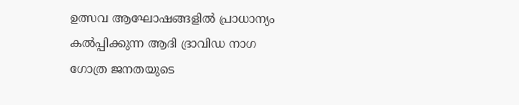ഉത്സവ ആഘോഷങ്ങളില്‍ പ്രാധാന്യം കല്‍പ്പിക്കുന്ന ആദി ദ്രാവിഡ നാഗ ഗോത്ര ജനതയുടെ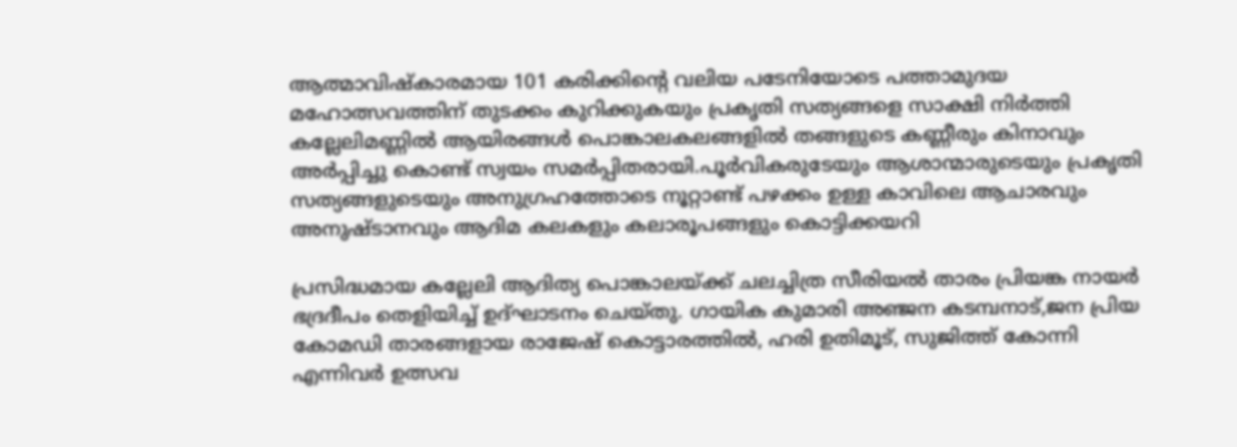ആത്മാവിഷ്കാരമായ 101 കരിക്കിന്‍റെ വലിയ പടേനിയോടെ പത്താമുദയ മഹോത്സവത്തിന് തുടക്കം കുറിക്കുകയും പ്രകൃതി സത്യങ്ങളെ സാക്ഷി നിര്‍ത്തി കല്ലേലിമണ്ണില്‍ ആയിരങ്ങള്‍ പൊങ്കാലകലങ്ങളില്‍ തങ്ങളുടെ കണ്ണീരും കിനാവും അർപ്പിച്ചു കൊണ്ട് സ്വയം സമർപ്പിതരായി.പൂര്‍വികരുടേയും ആശാന്മാരുടെയും പ്രകൃതി സത്യങ്ങളുടെയും അനുഗ്രഹത്തോടെ നൂറ്റാണ്ട് പഴക്കം ഉള്ള കാവിലെ ആചാരവും അനുഷ്ടാനവും ആദിമ കലകളും കലാരൂപങ്ങളും കൊട്ടിക്കയറി

പ്രസിദ്ധമായ കല്ലേലി ആദിത്യ പൊങ്കാലയ്ക്ക് ചലച്ചിത്ര സീരിയൽ താരം പ്രിയങ്ക നായർ ഭദ്രദീപം തെളിയിച്ച് ഉദ്ഘാടനം ചെയ്തു. ഗായിക കുമാരി അഞ്ജന കടമ്പനാട്,ജന പ്രിയ കോമഡി താരങ്ങളായ രാജേഷ് കൊട്ടാരത്തിൽ, ഹരി ഉതിമൂട്, സുജിത്ത് കോന്നി എന്നിവർ ഉത്സവ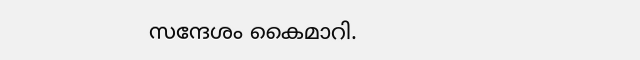സന്ദേശം കൈമാറി.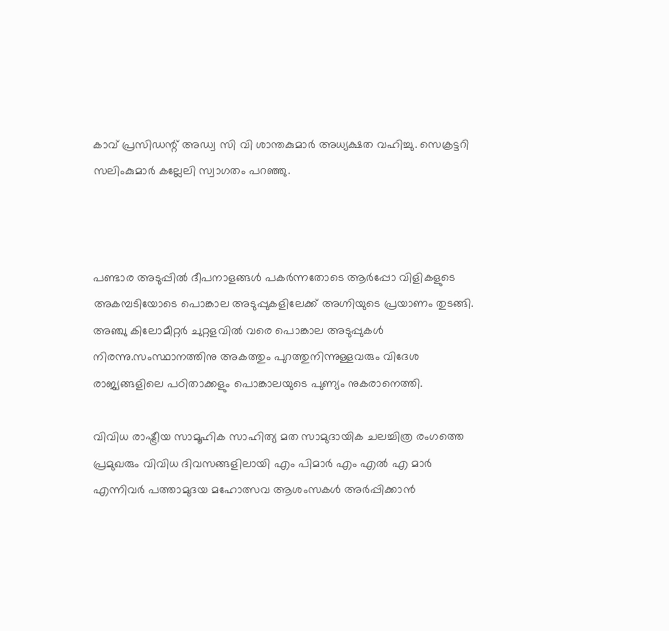കാവ് പ്രസിഡന്റ് അഡ്വ സി വി ശാന്തകുമാർ അധ്യക്ഷത വഹിച്ചു. സെക്രട്ടറി സലിംകുമാർ കല്ലേലി സ്വാഗതം പറഞ്ഞു.



പണ്ടാര അടുപ്പിൽ ദീപനാളങ്ങള്‍ പകർന്നതോടെ ആര്‍പ്പോ വിളികളുടെ അകമ്പടിയോടെ പൊങ്കാല അടുപ്പുകളിലേക്ക് അഗ്നിയുടെ പ്രയാണം തുടങ്ങി. അഞ്ചു കിലോമീറ്റര്‍ ചുറ്റളവിൽ വരെ പൊങ്കാല അടുപ്പുകൾ നിരന്നു.സംസ്ഥാനത്തിനു അകത്തും പുറത്തുനിന്നുള്ളവരും വിദേശ രാജ്യങ്ങളിലെ പഠിതാക്കളും പൊങ്കാലയുടെ പുണ്യം നുകരാനെത്തി.

വിവിധ രാഷ്ട്രീയ സാമൂഹിക സാഹിത്യ മത സാമുദായിക ചലച്ചിത്ര രംഗത്തെ പ്രമുഖരും വിവിധ ദിവസങ്ങളിലായി എം പിമാര്‍ എം എല്‍ എ മാര്‍ എന്നിവര്‍ പത്താമുദയ മഹോത്സവ ആശംസകള്‍ അര്‍പ്പിക്കാന്‍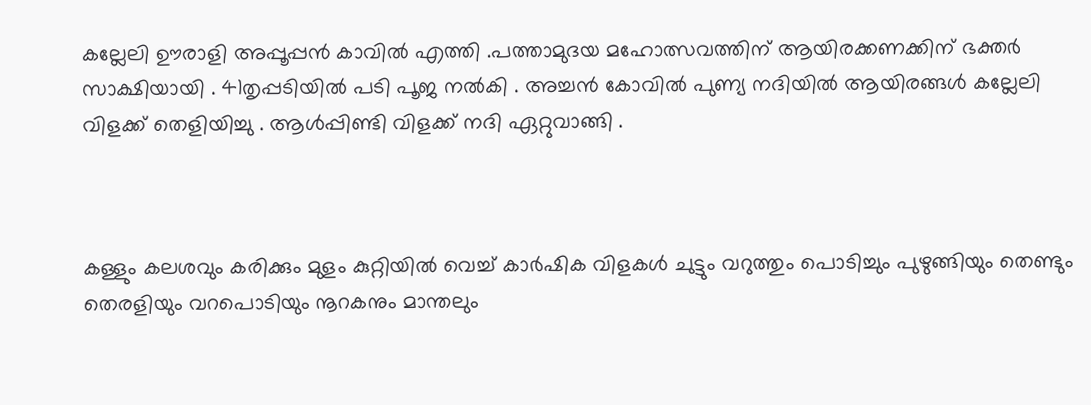കല്ലേലി ഊരാളി അപ്പൂപ്പന്‍ കാവില്‍ എത്തി .പത്താമുദയ മഹോത്സവത്തിന് ആയിരക്കണക്കിന് ഭക്തര്‍ സാക്ഷിയായി . 41തൃപ്പടിയില്‍ പടി പൂജ നല്‍കി . അച്ചന്‍ കോവില്‍ പുണ്യ നദിയില്‍ ആയിരങ്ങള്‍ കല്ലേലി വിളക്ക് തെളിയിച്ചു . ആള്‍പ്പിണ്ടി വിളക്ക് നദി ഏറ്റുവാങ്ങി .



കള്ളും കലശവും കരിക്കും മുളം കുറ്റിയില്‍ വെച്ച് കാര്‍ഷിക വിളകള്‍ ചുട്ടും വറുത്തും പൊടിച്ചും പുഴുങ്ങിയും തെണ്ടും തെരളിയും വറപൊടിയും നൂറകനും മാന്തലും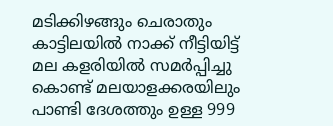മടിക്കിഴങ്ങും ചെരാതും കാട്ടിലയില്‍ നാക്ക് നീട്ടിയിട്ട്‌ മല കളരിയില്‍ സമര്‍പ്പിച്ചു കൊണ്ട് മലയാളക്കരയിലും പാണ്ടി ദേശത്തും ഉള്ള 999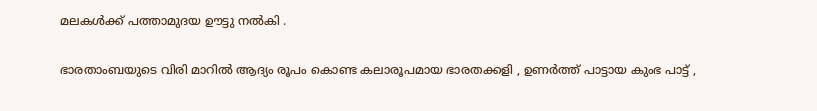മലകള്‍ക്ക് പത്താമുദയ ഊട്ടു നല്‍കി .

ഭാരതാംബയുടെ വിരി മാറില്‍ ആദ്യം രൂപം കൊണ്ട കലാരൂപമായ ഭാരതക്കളി , ഉണര്‍ത്ത് പാട്ടായ കുംഭ പാട്ട് ,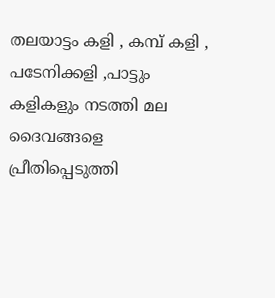തലയാട്ടം കളി , കമ്പ് കളി , പടേനിക്കളി ,പാട്ടും കളികളും നടത്തി മല ദൈവങ്ങളെ പ്രീതിപ്പെടുത്തി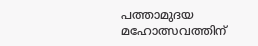പത്താമുദയ മഹോത്സവത്തിന്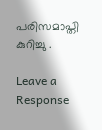പരിസമാപ്തി കുറിച്ചു .

Leave a Response